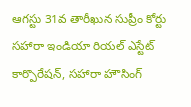ఆగస్టు 31వ తారీఖున సుప్రీం కోర్టు సహారా ఇండియా రియల్ ఎస్టేట్ కార్పొరేషన్, సహారా హౌసింగ్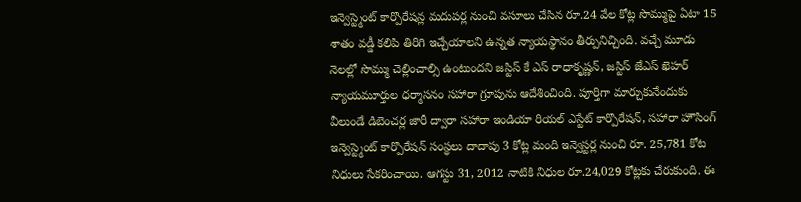ఇన్వెస్ట్మెంట్ కార్పొరేషన్ల మదుపర్ల నుంచి వసూలు చేసిన రూ.24 వేల కోట్ల సొమ్ముపై ఏటా 15 శాతం వడ్డీ కలిపి తిరిగి ఇచ్చేయాలని ఉన్నత న్యాయస్థానం తీర్పునిచ్చింది. వచ్చే మూడు నెలల్లో సొమ్ము చెల్లించాల్సి ఉంటుందని జస్టిస్ కే ఎస్ రాధాకృష్ణన్, జస్టిస్ జేఎస్ ఖెహర్ న్యాయమూర్తుల ధర్మాసనం సహారా గ్రూపును ఆదేశించింది. పూర్తిగా మార్చుకునేందుకు వీలుండే డిబెంచర్ల జారీ ద్వారా సహారా ఇండియా రియల్ ఎస్టేట్ కార్పొరేషన్, సహారా హౌసింగ్ ఇన్వెస్ట్మెంట్ కార్పొరేషన్ సంస్థలు దాదాపు 3 కోట్ల మంది ఇన్వెస్టర్ల నుంచి రూ. 25,781 కోట నిధులు సేకరించాయి. ఆగస్టు 31, 2012 నాటికి నిధుల రూ.24,029 కోట్లకు చేరుకుంది. ఈ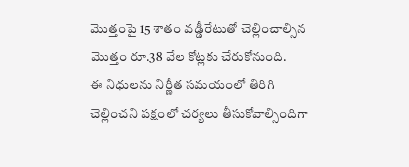మొత్తంపై 15 శాతం వడ్డీరేటుతో చెల్లించాల్సిన మొత్తం రూ.38 వేల కోట్లకు చేరుకోనుంది.
ఈ నిధులను నిర్ణీత సమయంలో తిరిగి చెల్లించని పక్షంలో చర్యలు తీసుకోవాల్సిందిగా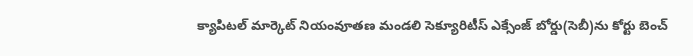క్యాపిటల్ మార్కెట్ నియంవూతణ మండలి సెక్యూరిటీస్ ఎక్సేంజ్ బోర్డు(సెబీ)ను కోర్టు బెంచ్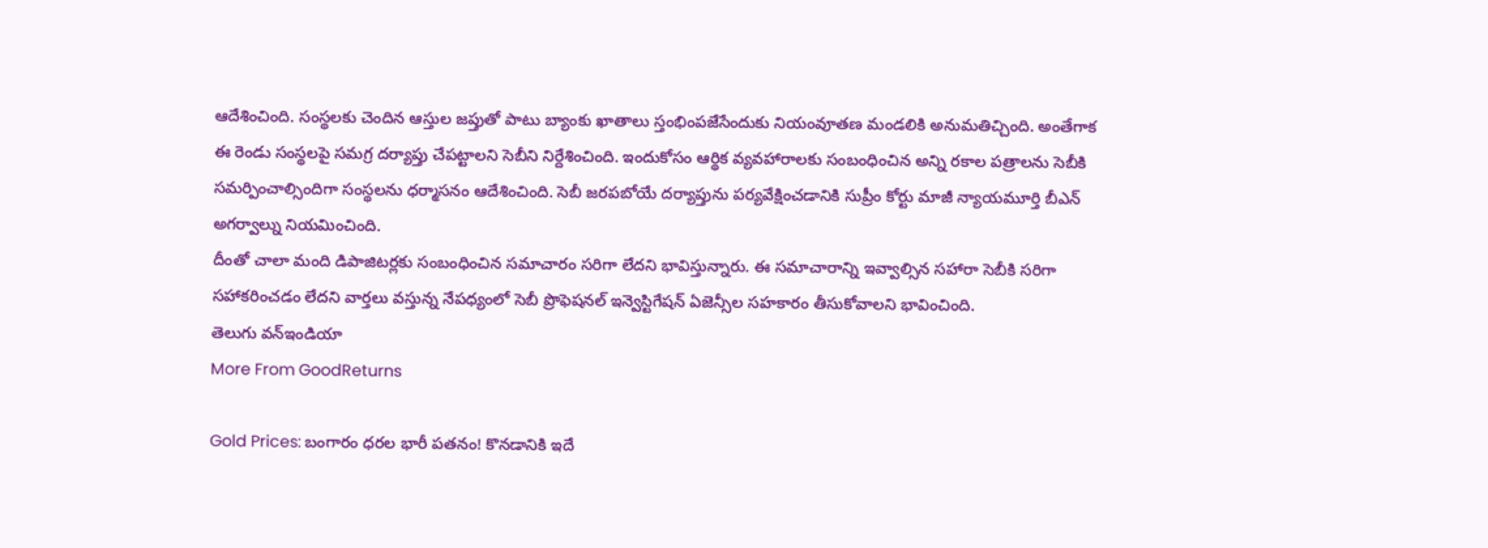ఆదేశించింది. సంస్థలకు చెందిన ఆస్తుల జప్తుతో పాటు బ్యాంకు ఖాతాలు స్తంభింపజేసేందుకు నియంవూతణ మండలికి అనుమతిచ్చింది. అంతేగాక ఈ రెండు సంస్థలపై సమగ్ర దర్యాప్తు చేపట్టాలని సెబీని నిర్దేశించింది. ఇందుకోసం ఆర్థిక వ్యవహారాలకు సంబంధించిన అన్ని రకాల పత్రాలను సెబీకి సమర్పించాల్సిందిగా సంస్థలను ధర్మాసనం ఆదేశించింది. సెబీ జరపబోయే దర్యాప్తును పర్యవేక్షించడానికి సుప్రీం కోర్టు మాజీ న్యాయమూర్తి బీఎన్ అగర్వాల్ను నియమించింది.
దీంతో చాలా మంది డిపాజిటర్లకు సంబంధించిన సమాచారం సరిగా లేదని భావిస్తున్నారు. ఈ సమాచారాన్ని ఇవ్వాల్సిన సహారా సెబీకి సరిగా సహాకరించడం లేదని వార్తలు వస్తున్న నేపధ్యంలో సెబీ ప్రొఫెషనల్ ఇన్వెస్టిగేషన్ ఏజెన్సీల సహకారం తీసుకోవాలని భావించింది.
తెలుగు వన్ఇండియా
More From GoodReturns

Gold Prices: బంగారం ధరల భారీ పతనం! కొనడానికి ఇదే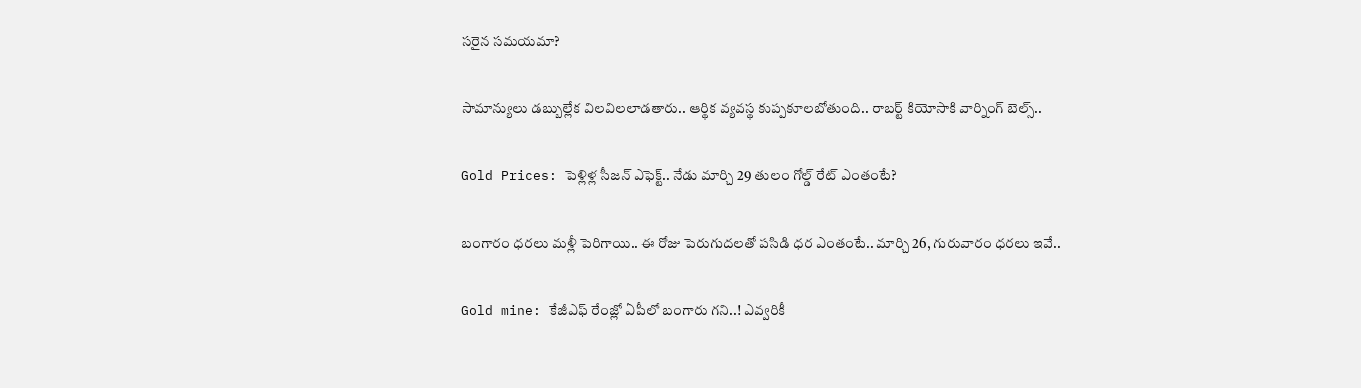సరైన సమయమా?

సామాన్యులు డబ్బుల్లేక విలవిలలాడతారు.. ఆర్థిక వ్యవస్థ కుప్పకూలబోతుంది.. రాబర్ట్ కియోసాకి వార్నింగ్ బెల్స్..

Gold Prices: పెళ్లిళ్ల సీజన్ ఎఫెక్ట్.. నేడు మార్చి 29 తులం గోల్డ్ రేట్ ఎంతంటే?

బంగారం ధరలు మళ్లీ పెరిగాయి.. ఈ రోజు పెరుగుదలతో పసిడి ధర ఎంతంటే.. మార్చి 26, గురువారం ధరలు ఇవే..

Gold mine: కేజీఎఫ్ రేంజ్లో ఏపీలో బంగారు గని..! ఎవ్వరికీ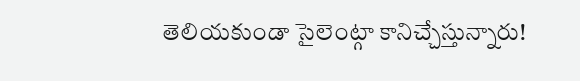తెలియకుండా సైలెంట్గా కానిచ్చేస్తున్నారు!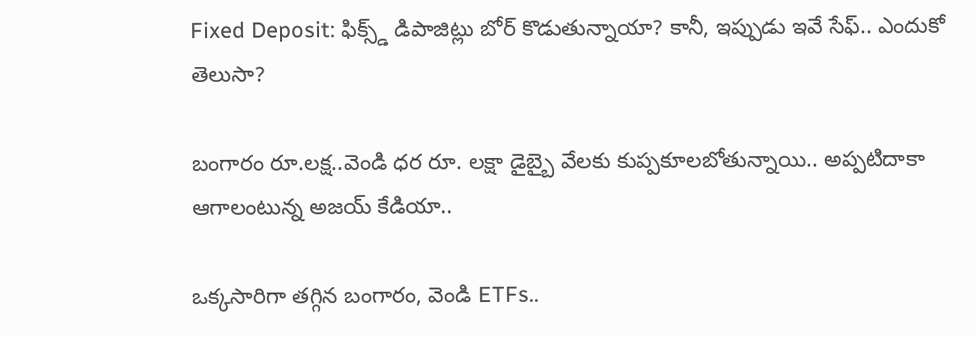Fixed Deposit: ఫిక్స్డ్ డిపాజిట్లు బోర్ కొడుతున్నాయా? కానీ, ఇప్పుడు ఇవే సేఫ్.. ఎందుకో తెలుసా?

బంగారం రూ.లక్ష..వెండి ధర రూ. లక్షా డైబ్బై వేలకు కుప్పకూలబోతున్నాయి.. అప్పటిదాకా ఆగాలంటున్న అజయ్ కేడియా..

ఒక్కసారిగా తగ్గిన బంగారం, వెండి ETFs..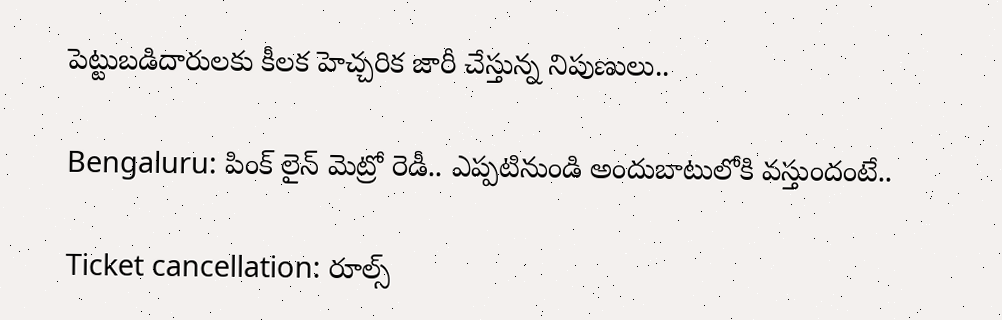పెట్టుబడిదారులకు కీలక హెచ్చరిక జారీ చేస్తున్న నిపుణులు..

Bengaluru: పింక్ లైన్ మెట్రో రెడీ.. ఎప్పటినుండి అందుబాటులోకి వస్తుందంటే..

Ticket cancellation: రూల్స్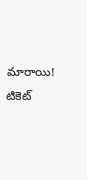మారాయి! టికెట్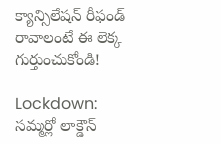క్యాన్సిలేషన్ రీఫండ్ రావాలంటే ఈ లెక్క గుర్తుంచుకోండి!

Lockdown: సమ్మర్లో లాక్డౌన్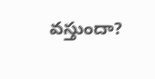వస్తుందా?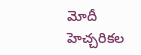మోదీ హెచ్చరికల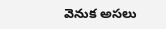వెనుక అసలు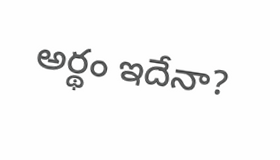అర్థం ఇదేనా?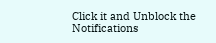Click it and Unblock the Notifications